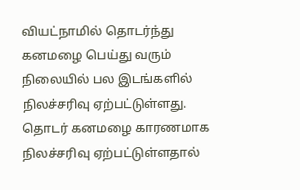வியட்நாமில் தொடர்ந்து கனமழை பெய்து வரும் நிலையில் பல இடங்களில் நிலச்சரிவு ஏற்பட்டுள்ளது. தொடர் கனமழை காரணமாக நிலச்சரிவு ஏற்பட்டுள்ளதால்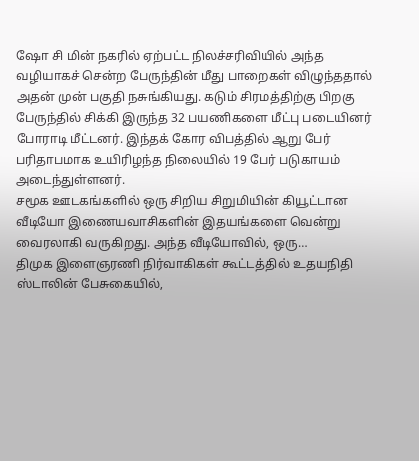ஷோ சி மின் நகரில் ஏற்பட்ட நிலச்சரிவியில் அந்த வழியாகச் சென்ற பேருந்தின் மீது பாறைகள் விழுந்ததால் அதன் முன் பகுதி நசுங்கியது. கடும் சிரமத்திற்கு பிறகு பேருந்தில் சிக்கி இருந்த 32 பயணிகளை மீட்பு படையினர் போராடி மீட்டனர். இந்தக் கோர விபத்தில் ஆறு பேர் பரிதாபமாக உயிரிழந்த நிலையில் 19 பேர் படுகாயம் அடைந்துள்ளனர்.
சமூக ஊடகங்களில் ஒரு சிறிய சிறுமியின் கியூட்டான வீடியோ இணையவாசிகளின் இதயங்களை வென்று வைரலாகி வருகிறது. அந்த வீடியோவில், ஒரு…
திமுக இளைஞரணி நிர்வாகிகள் கூட்டத்தில் உதயநிதி ஸ்டாலின் பேசுகையில்,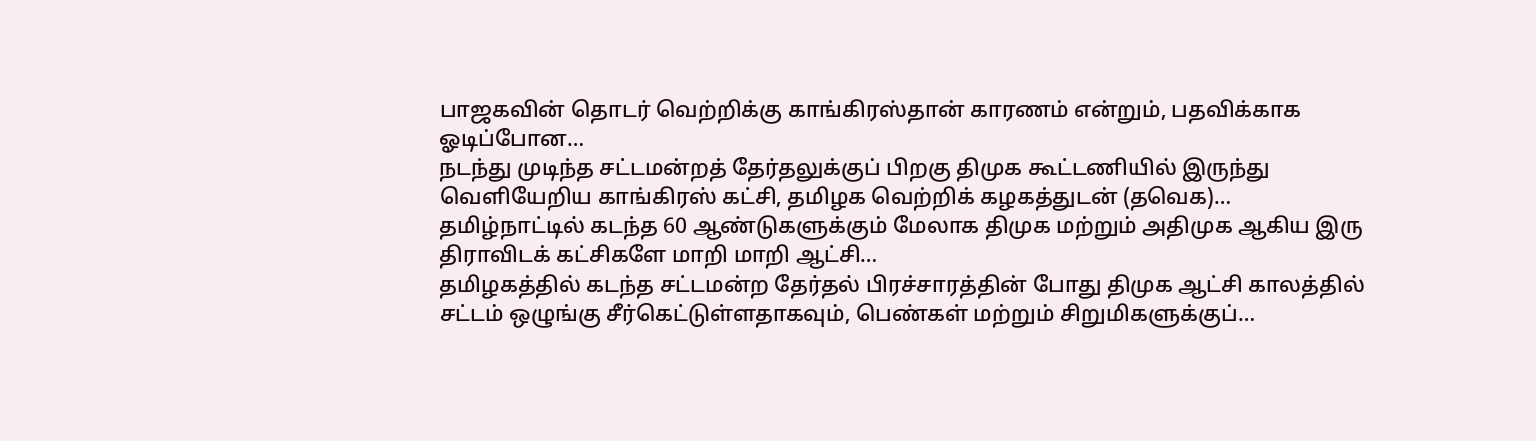பாஜகவின் தொடர் வெற்றிக்கு காங்கிரஸ்தான் காரணம் என்றும், பதவிக்காக ஓடிப்போன…
நடந்து முடிந்த சட்டமன்றத் தேர்தலுக்குப் பிறகு திமுக கூட்டணியில் இருந்து வெளியேறிய காங்கிரஸ் கட்சி, தமிழக வெற்றிக் கழகத்துடன் (தவெக)…
தமிழ்நாட்டில் கடந்த 60 ஆண்டுகளுக்கும் மேலாக திமுக மற்றும் அதிமுக ஆகிய இரு திராவிடக் கட்சிகளே மாறி மாறி ஆட்சி…
தமிழகத்தில் கடந்த சட்டமன்ற தேர்தல் பிரச்சாரத்தின் போது திமுக ஆட்சி காலத்தில் சட்டம் ஒழுங்கு சீர்கெட்டுள்ளதாகவும், பெண்கள் மற்றும் சிறுமிகளுக்குப்…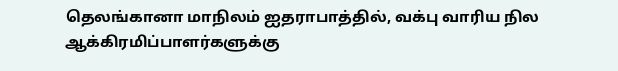தெலங்கானா மாநிலம் ஐதராபாத்தில், வக்பு வாரிய நில ஆக்கிரமிப்பாளர்களுக்கு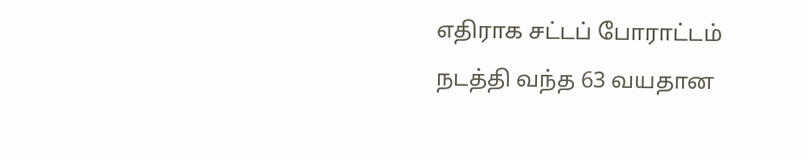எதிராக சட்டப் போராட்டம் நடத்தி வந்த 63 வயதான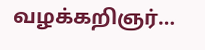வழக்கறிஞர்…